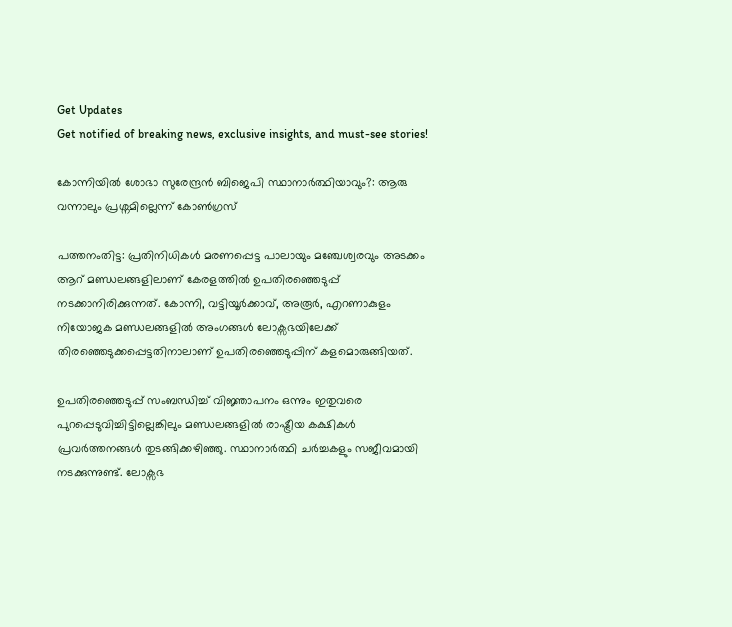Get Updates
Get notified of breaking news, exclusive insights, and must-see stories!

കോന്നിയില്‍ ശോഭാ സുരേന്ദ്രന്‍ ബിജെപി സ്ഥാനാര്‍ത്ഥിയാവും?: ആരു വന്നാലും പ്രശ്നമില്ലെന്ന് കോണ്‍ഗ്രസ്

പത്തനംതിട്ട: പ്രതിനിധികള്‍ മരണപ്പെട്ട പാലായും മഞ്ചേശ്വരവും അടക്കം ആറ് മണ്ഡലങ്ങളിലാണ് കേരളത്തില്‍ ഉപതിരഞ്ഞെടുപ്പ് നടക്കാനിരിക്കുന്നത്. കോന്നി, വട്ടിയൂര്‍ക്കാവ്, അരൂര്‍, എറണാകുളം നിയോജക മണ്ഡലങ്ങളില്‍ അംഗങ്ങള്‍ ലോക്സഭയിലേക്ക് തിരഞ്ഞെടുക്കപ്പെട്ടതിനാലാണ് ഉപതിരഞ്ഞെടുപ്പിന് കളമൊരുങ്ങിയത്.

ഉപതിരഞ്ഞെടുപ്പ് സംബന്ധിച്ച് വിജ്ഞാപനം ഒന്നും ഇതുവരെ പുറപ്പെടുവിച്ചിട്ടില്ലെങ്കിലും മണ്ഡലങ്ങളില്‍ രാഷ്ട്രീയ കക്ഷികള്‍ പ്രവര്‍ത്തനങ്ങള്‍ തുടങ്ങിക്കഴിഞ്ഞു. സ്ഥാനാര്‍ത്ഥി ചര്‍ച്ചകളും സജീവമായി നടക്കുന്നുണ്ട്. ലോക്സഭ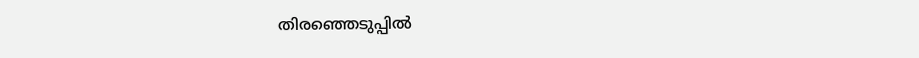തിരഞ്ഞെടുപ്പില്‍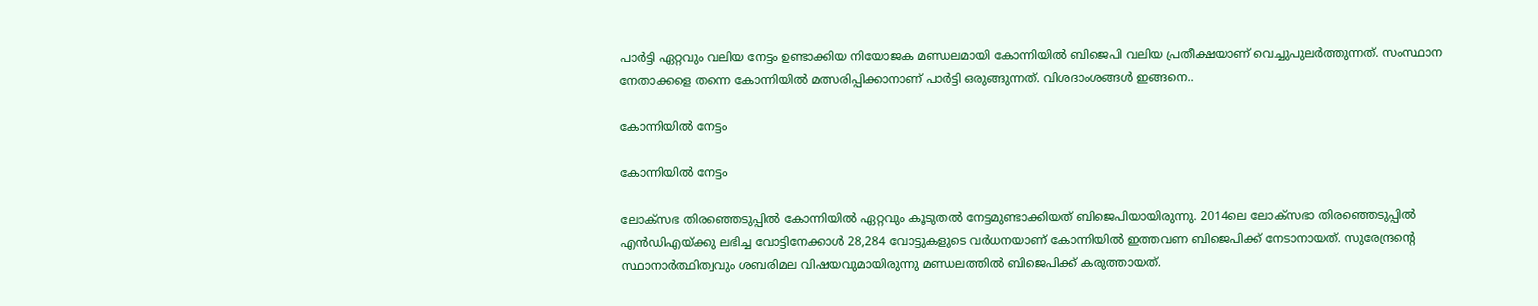പാര്‍ട്ടി ഏറ്റവും വലിയ നേട്ടം ഉണ്ടാക്കിയ നിയോജക മണ്ഡലമായി കോന്നിയില്‍ ബിജെപി വലിയ പ്രതീക്ഷയാണ് വെച്ചുപുലര്‍ത്തുന്നത്. സംസ്ഥാന നേതാക്കളെ തന്നെ കോന്നിയില്‍ മത്സരിപ്പിക്കാനാണ് പാര്‍ട്ടി ഒരുങ്ങുന്നത്. വിശദാംശങ്ങള്‍ ഇങ്ങനെ..

കോന്നിയില്‍ നേട്ടം

കോന്നിയില്‍ നേട്ടം

ലോക്സഭ തിരഞ്ഞെടുപ്പില്‍ കോന്നിയില്‍ ഏറ്റവും കൂടുതല്‍ നേട്ടമുണ്ടാക്കിയത് ബിജെപിയായിരുന്നു. 2014ലെ ലോക്സഭാ തിരഞ്ഞെടുപ്പിൽ എൻ‍ഡിഎയ്ക്കു ലഭിച്ച വോട്ടിനേക്കാൾ 28,284 വോട്ടുകളുടെ വർധനയാണ് കോന്നിയില്‍ ഇത്തവണ ബിജെപിക്ക് നേടാനായത്. സുരേന്ദ്രന്‍റെ സ്ഥാനാര്‍ത്ഥിത്വവും ശബരിമല വിഷയവുമായിരുന്നു മണ്ഡലത്തില്‍ ബിജെപിക്ക് കരുത്തായത്.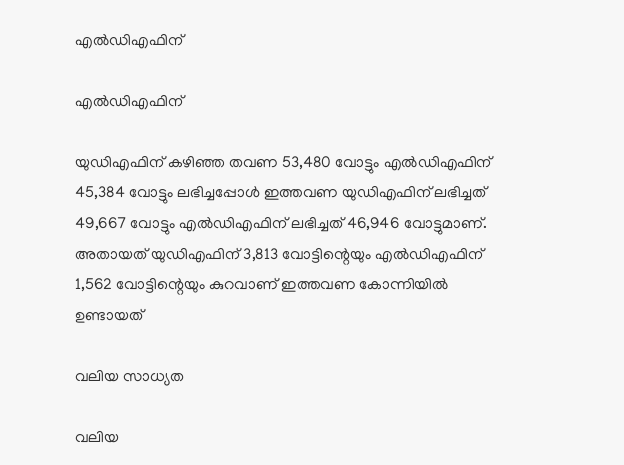എൽഡിഎഫിന്

എൽഡിഎഫിന്

യുഡിഎഫിന് കഴിഞ്ഞ തവണ 53,480 വോട്ടും എൽ‍ഡിഎഫിന് 45,384 വോട്ടും ലഭിച്ചപ്പോൾ ഇത്തവണ യുഡിഎഫിന് ലഭിച്ചത് 49,667 വോട്ടും എൽഡിഎഫിന് ലഭിച്ചത് 46,946 വോട്ടുമാണ്. അതായത് യുഡിഎഫിന് 3,813 വോട്ടിന്റെയും എൽ‍ഡിഎഫിന് 1,562 വോട്ടിന്റെയും കുറവാണ് ഇത്തവണ കോന്നിയില്‍ ഉണ്ടായത്

വലിയ സാധ്യത

വലിയ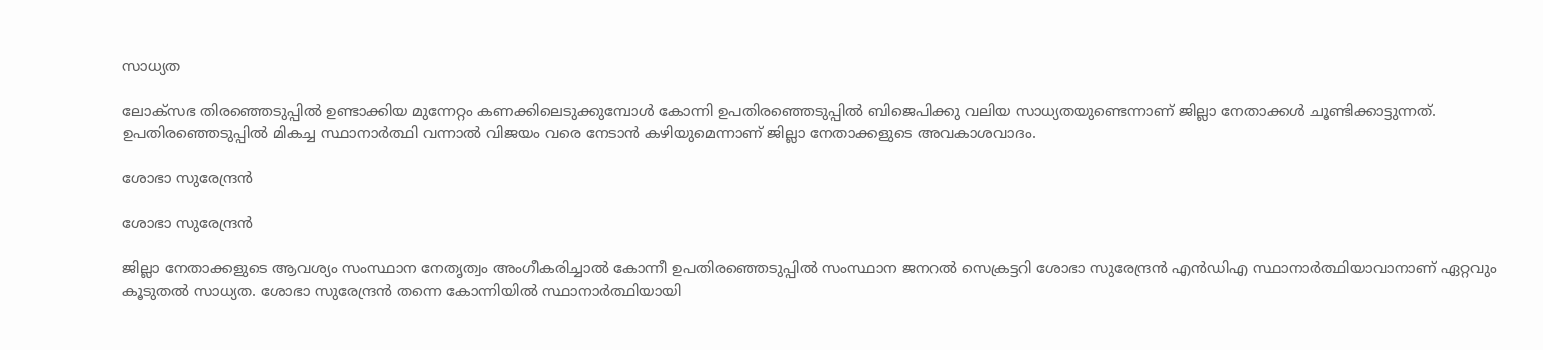സാധ്യത

ലോക്സഭ തിരഞ്ഞെടുപ്പില്‍ ഉണ്ടാക്കിയ മുന്നേറ്റം കണക്കിലെടുക്കുമ്പോള്‍ കോന്നി ഉപതിരഞ്ഞെടുപ്പില്‍ ബിജെപിക്കു വലിയ സാധ്യതയുണ്ടെന്നാണ് ജില്ലാ നേതാക്കള്‍ ചൂണ്ടിക്കാട്ടുന്നത്. ഉപതിരഞ്ഞെടുപ്പില്‍ മികച്ച സ്ഥാനാര്‍ത്ഥി വന്നാല്‍ വിജയം വരെ നേടാന്‍ കഴിയുമെന്നാണ് ജില്ലാ നേതാക്കളുടെ അവകാശവാദം.

ശോഭാ സുരേന്ദ്രന്‍

ശോഭാ സുരേന്ദ്രന്‍

ജില്ലാ നേതാക്കളുടെ ആവശ്യം സംസ്ഥാന നേതൃത്വം അംഗീകരിച്ചാല്‍ കോന്നീ ഉപതിരഞ്ഞെടുപ്പില്‍ സംസ്ഥാന ജനറല്‍ സെക്രട്ടറി ശോഭാ സുരേന്ദ്രന്‍ എന്‍ഡിഎ സ്ഥാനാര്‍ത്ഥിയാവാനാണ് ഏറ്റവും കൂടുതല്‍ സാധ്യത. ശോഭാ സുരേന്ദ്രന്‍ തന്നെ കോന്നിയില്‍ സ്ഥാനാര്‍ത്ഥിയായി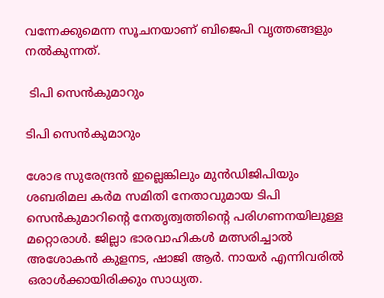വന്നേക്കുമെന്ന സൂചനയാണ് ബിജെപി വൃത്തങ്ങളും നല്‍കുന്നത്.

 ടിപി സെന്‍കുമാറും

ടിപി സെന്‍കുമാറും

ശോഭ സുരേന്ദ്രന്‍ ഇല്ലെങ്കിലും മുന്‍ഡിജിപിയും ശബരിമല കര്‍മ സമിതി നേതാവുമായ ടിപി സെന്‍കുമാറിന്‍റെ നേതൃത്വത്തിന്‍റെ പരിഗണനയിലുള്ള മറ്റൊരാള്‍. ജില്ലാ ഭാരവാഹികൾ മത്സരിച്ചാൽ അശോകൻ കുളനട, ഷാജി ആർ. നായർ എന്നിവരില്‍ ഒരാള്‍ക്കായിരിക്കും സാധ്യത.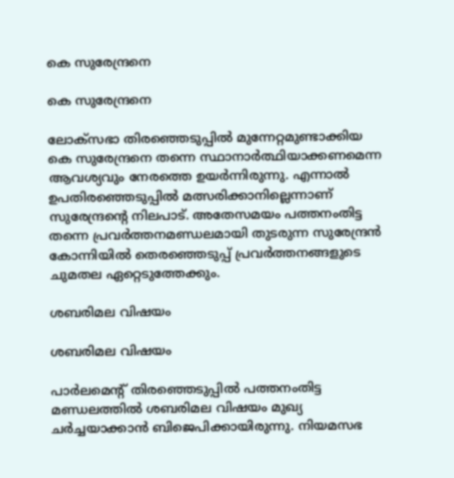കെ സുരേന്ദ്രനെ

കെ സുരേന്ദ്രനെ

ലോക്സഭാ തിരഞ്ഞെടുപ്പില്‍ മുന്നേറ്റമുണ്ടാക്കിയ കെ സുരേന്ദ്രനെ തന്നെ സ്ഥാനാര്‍ത്ഥിയാക്കണമെന്ന ആവശ്യവും നേരത്തെ ഉയര്‍ന്നിരുന്നു. എന്നാല്‍ ഉപതിരഞ്ഞെടുപ്പില്‍ മത്സരിക്കാനില്ലെന്നാണ് സുരേന്ദ്രന്‍റെ നിലപാട്. അതേസമയം പത്തനംതിട്ട തന്നെ പ്രവര്‍ത്തനമണ്ഡലമായി തുടരുന്ന സുരേന്ദ്രന്‍ കോന്നിയില്‍ തെരഞ്ഞെടുപ്പ് പ്രവര്‍ത്തനങ്ങളുടെ ചുമതല ഏറ്റെടുത്തേക്കും.

ശബരിമല വിഷയം

ശബരിമല വിഷയം

പാര്‍ലമെന്‍റ് തിരഞ്ഞെടുപ്പില്‍ പത്തനംതിട്ട മണ്ഡലത്തില്‍ ശബരിമല വിഷയം മുഖ്യ ചര്‍ച്ചയാക്കാന്‍ ബിജെപിക്കായിരുന്നു. നിയമസഭ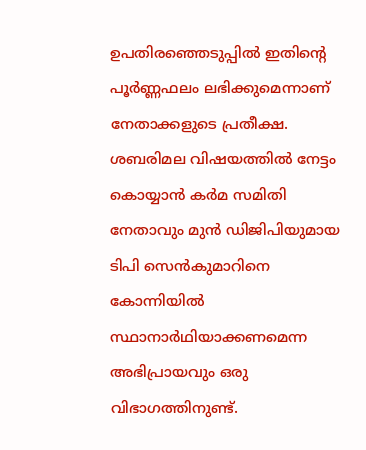ഉപതിരഞ്ഞെടുപ്പില്‍ ഇതിന്‍റെ പൂര്‍ണ്ണഫലം ലഭിക്കുമെന്നാണ് നേതാക്കളുടെ പ്രതീക്ഷ. ശബരിമല വിഷയത്തില്‍ നേട്ടം കൊയ്യാന്‍ കര്‍മ സമിതി നേതാവും മുന്‍ ഡിജിപിയുമായ ടിപി സെന്‍കുമാറിനെ കോന്നിയില്‍ സ്ഥാനാര്‍ഥിയാക്കണമെന്ന അഭിപ്രായവും ഒരു വിഭാഗത്തിനുണ്ട്.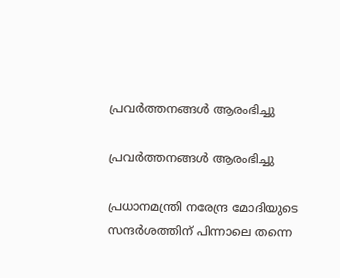പ്രവര്‍ത്തനങ്ങള്‍ ആരംഭിച്ചു

പ്രവര്‍ത്തനങ്ങള്‍ ആരംഭിച്ചു

പ്രധാനമന്ത്രി നരേന്ദ്ര മോദിയുടെ സന്ദര്‍ശത്തിന് പിന്നാലെ തന്നെ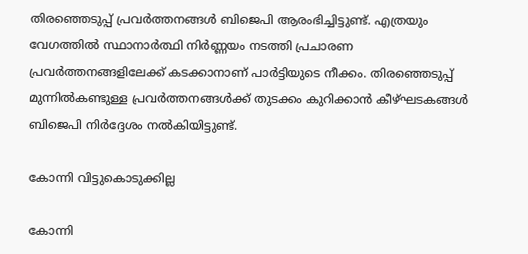തിരഞ്ഞെടുപ്പ് പ്രവര്‍ത്തനങ്ങള്‍ ബിജെപി ആരംഭിച്ചിട്ടുണ്ട്. എത്രയും വേഗത്തില്‍ സ്ഥാനാര്‍ത്ഥി നിര്‍ണ്ണയം നടത്തി പ്രചാരണ പ്രവര്‍ത്തനങ്ങളിലേക്ക് കടക്കാനാണ് പാര്‍ട്ടിയുടെ നീക്കം. തിരഞ്ഞെടുപ്പ് മുന്നില്‍കണ്ടുള്ള പ്രവര്‍ത്തനങ്ങള്‍ക്ക് തുടക്കം കുറിക്കാന്‍ കീഴ്ഘടകങ്ങള്‍ ബിജെപി നിര്‍ദ്ദേശം നല്‍കിയിട്ടുണ്ട്.

കോന്നി വിട്ടുകൊടുക്കില്ല

കോന്നി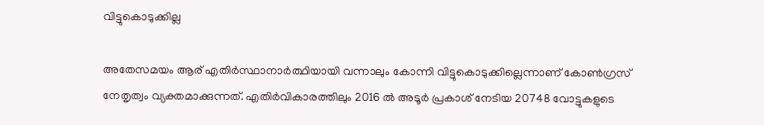വിട്ടുകൊടുക്കില്ല

അതേസമയം ആര് എതിര്‍സ്ഥാനാര്‍ത്ഥിയായി വന്നാലും കോന്നി വിട്ടുകൊടുക്കില്ലെന്നാണ് കോണ്‍ഗ്രസ് നേതൃത്വം വ്യക്തമാക്കുന്നത്. എതിര്‍വികാരത്തിലും 2016 ല്‍ അടൂര്‍ പ്രകാശ് നേടിയ 20748 വോട്ടുകളുടെ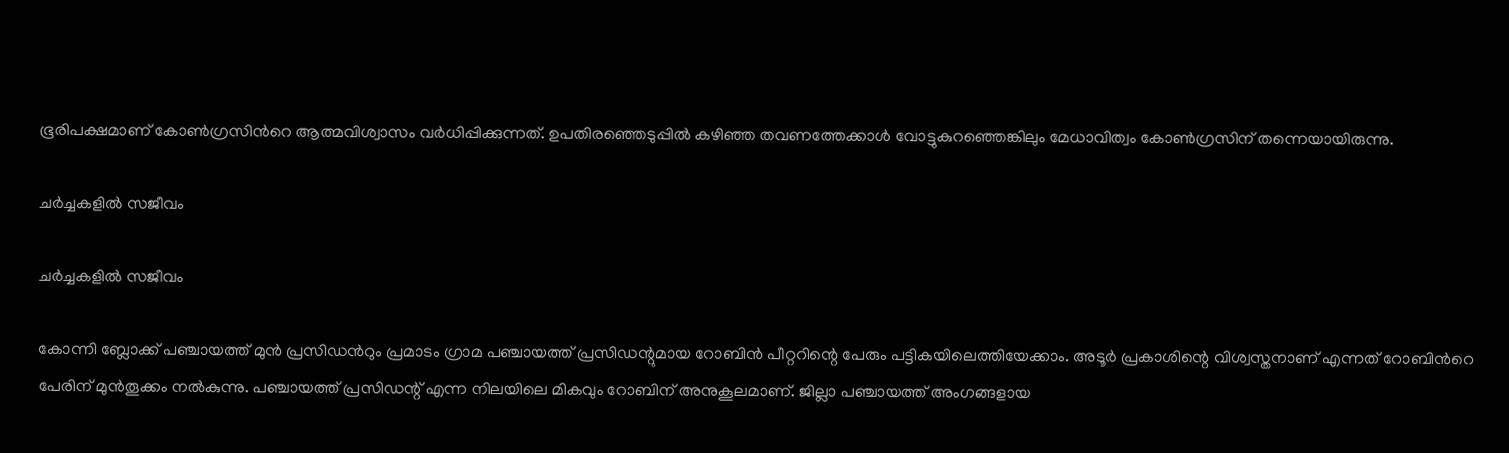ഭൂരിപക്ഷമാണ് കോണ്‍ഗ്രസിന്‍റെ ആത്മവിശ്വാസം വര്‍ധിപ്പിക്കുന്നത്. ഉപതിരഞ്ഞെടുപ്പില്‍ കഴിഞ്ഞ തവണത്തേക്കാള്‍ വോട്ടുകുറഞ്ഞെങ്കിലും മേധാവിത്വം കോണ്‍ഗ്രസിന് തന്നെയായിരുന്നു.

ചര്‍ച്ചകളില്‍ സജീവം

ചര്‍ച്ചകളില്‍ സജീവം

കോന്നി ബ്ലോക്ക് പഞ്ചായത്ത് മുന്‍ പ്രസിഡന്‍റും പ്രമാടം ഗ്രാമ പഞ്ചായത്ത് പ്രസിഡന്റുമായ റോബിൻ പീറ്ററിന്റെ പേരും പട്ടികയിലെത്തിയേക്കാം. അടൂർ പ്രകാശിന്റെ വിശ്വസ്തനാണ് എന്നത് റോബിന്‍റെ പേരിന് മുന്‍തൂക്കം നല്‍കുന്നു. പഞ്ചായത്ത് പ്രസിഡന്റ് എന്ന നിലയിലെ മികവും റോബിന് അനുകൂലമാണ്. ജില്ലാ പഞ്ചായത്ത് അംഗങ്ങളായ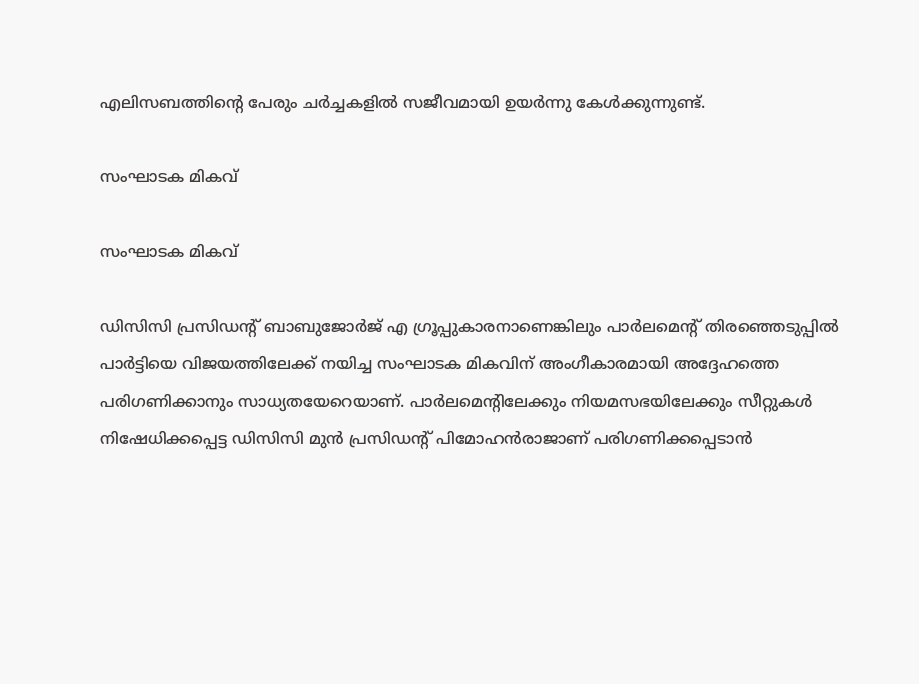എലിസബത്തിന്‍റെ പേരും ചര്‍ച്ചകളില്‍ സജീവമായി ഉയര്‍ന്നു കേള്‍ക്കുന്നുണ്ട്.

സംഘാടക മികവ്

സംഘാടക മികവ്

ഡിസിസി പ്രസിഡന്റ് ബാബുജോർജ് എ ഗ്രൂപ്പുകാരനാണെങ്കിലും പാർലമെന്റ് തിരഞ്ഞെടുപ്പിൽ പാർട്ടിയെ വിജയത്തിലേക്ക് നയിച്ച സംഘാടക മികവിന് അംഗീകാരമായി അദ്ദേഹത്തെ പരിഗണിക്കാനും സാധ്യതയേറെയാണ്. പാർലമെന്റിലേക്കും നിയമസഭയിലേക്കും സീറ്റുകൾ നിഷേധിക്കപ്പെട്ട ഡിസിസി മുൻ പ്രസിഡന്റ് പിമോഹൻരാജാണ് പരിഗണിക്കപ്പെടാൻ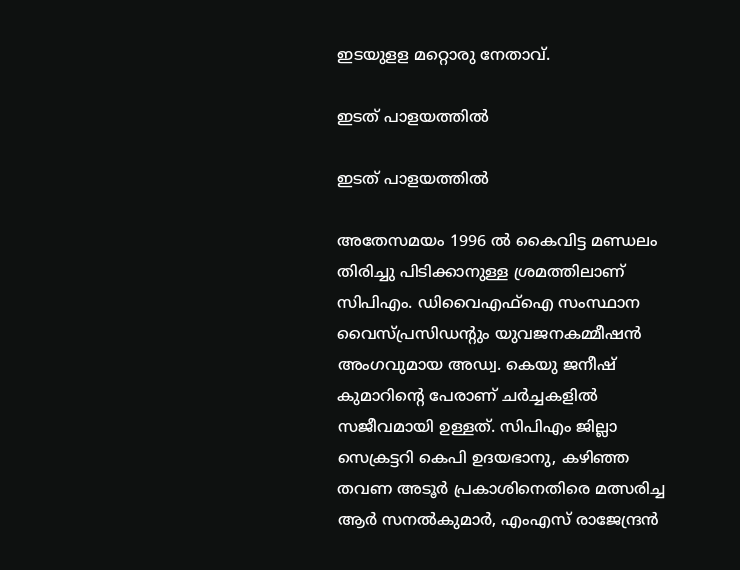ഇടയുളള മറ്റൊരു നേതാവ്.

ഇടത് പാളയത്തില്‍

ഇടത് പാളയത്തില്‍

അതേസമയം 1996 ല്‍ കൈവിട്ട മണ്ഡലം തിരിച്ചു പിടിക്കാനുള്ള ശ്രമത്തിലാണ് സിപിഎം. ഡിവൈഎഫ്ഐ സംസ്ഥാന വൈസ്പ്രസിഡന്‍റും യുവജനകമ്മീഷന്‍ അംഗവുമായ അഡ്വ. കെയു ജനീഷ് കുമാറിന്‍റെ പേരാണ് ചര്‍ച്ചകളില്‍ സജീവമായി ഉള്ളത്. സിപിഎം ജില്ലാ സെക്രട്ടറി കെപി ഉദയഭാനു, കഴിഞ്ഞ തവണ അടൂര്‍ പ്രകാശിനെതിരെ മത്സരിച്ച ആര്‍ സനല്‍കുമാര്‍, എംഎസ് രാജേന്ദ്രന്‍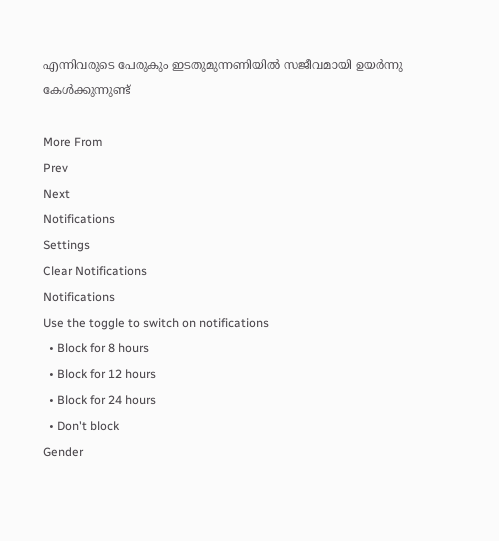എന്നിവരുടെ പേരുകും ഇടതുമുന്നണിയില്‍ സജീവമായി ഉയര്‍ന്നു കേള്‍ക്കുന്നുണ്ട്

More From
Prev
Next
Notifications
Settings
Clear Notifications
Notifications
Use the toggle to switch on notifications
  • Block for 8 hours
  • Block for 12 hours
  • Block for 24 hours
  • Don't block
Gender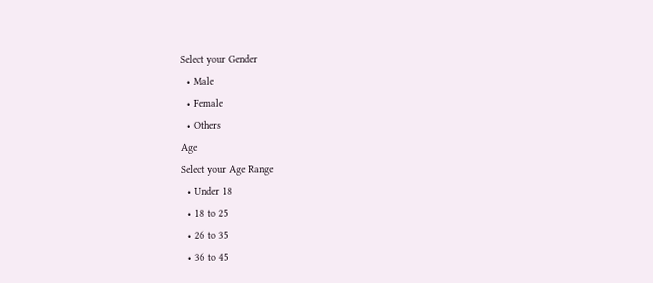Select your Gender
  • Male
  • Female
  • Others
Age
Select your Age Range
  • Under 18
  • 18 to 25
  • 26 to 35
  • 36 to 45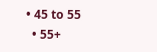• 45 to 55
  • 55+